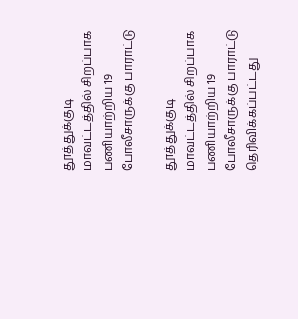தூத்துக்குடி மாவட்டத்தில் சிறப்பாக பணியாற்றிய 19 போலீசாருக்கு பாராட்டு

தூத்துக்குடி மாவட்டத்தில் சிறப்பாக பணியாற்றிய 19 போலீசாருக்கு பாராட்டு தெரிவிக்கப்பட்டது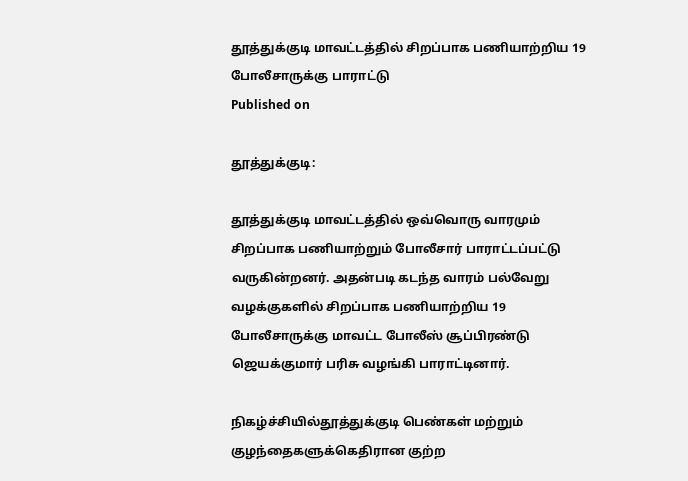தூத்துக்குடி மாவட்டத்தில் சிறப்பாக பணியாற்றிய 19 போலீசாருக்கு பாராட்டு
Published on

தூத்துக்குடி:

தூத்துக்குடி மாவட்டத்தில் ஒவ்வொரு வாரமும் சிறப்பாக பணியாற்றும் போலீசார் பாராட்டப்பட்டு வருகின்றனர். அதன்படி கடந்த வாரம் பல்வேறு வழக்குகளில் சிறப்பாக பணியாற்றிய 19 போலீசாருக்கு மாவட்ட போலீஸ் சூப்பிரண்டு ஜெயக்குமார் பரிசு வழங்கி பாராட்டினார்.

நிகழ்ச்சியில்தூத்துக்குடி பெண்கள் மற்றும் குழந்தைகளுக்கெதிரான குற்ற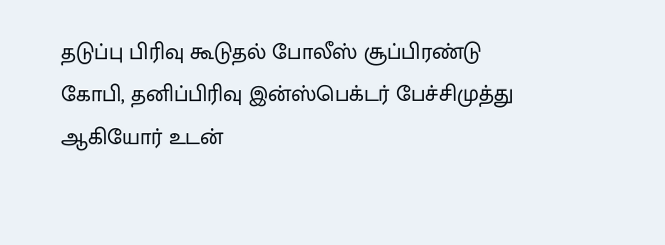தடுப்பு பிரிவு கூடுதல் போலீஸ் சூப்பிரண்டு கோபி, தனிப்பிரிவு இன்ஸ்பெக்டர் பேச்சிமுத்து ஆகியோர் உடன்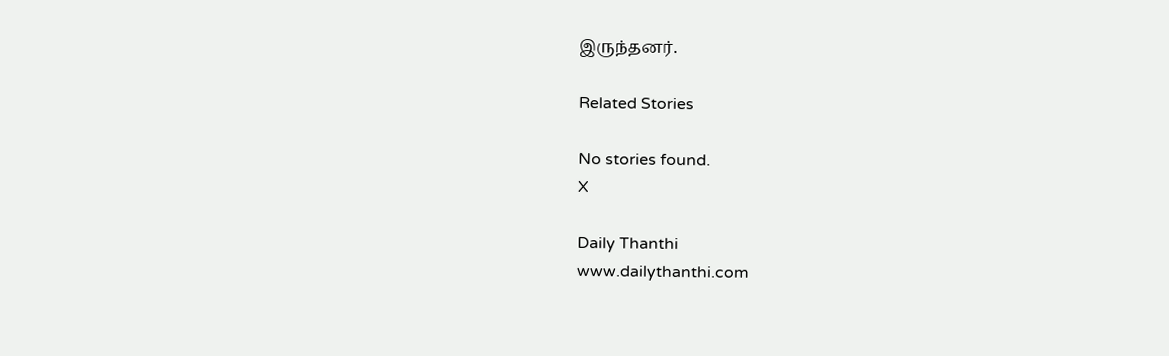இருந்தனர்.

Related Stories

No stories found.
X

Daily Thanthi
www.dailythanthi.com